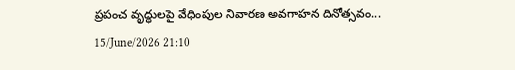ప్రపంచ వృద్ధులపై వేధింపుల నివారణ అవగాహన దినోత్సవం...
15/June/2026 21:10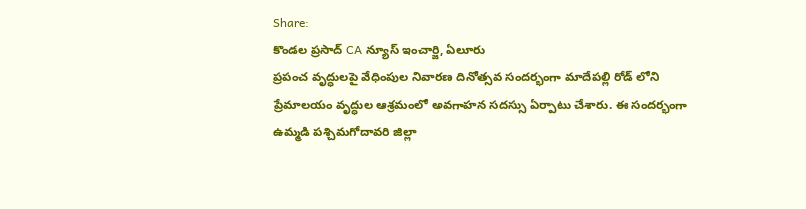Share:
కొండల ప్రసాద్ CA న్యూస్ ఇంచార్జి, ఏలూరు
ప్రపంచ వృద్ధులపై వేధింపుల నివారణ దినోత్సవ సందర్భంగా మాదేపల్లి రోడ్ లోని ప్రేమాలయం వృద్ధుల ఆశ్రమంలో అవగాహన సదస్సు ఏర్పాటు చేశారు. ఈ సందర్భంగా ఉమ్మడి పశ్చిమగోదావరి జిల్లా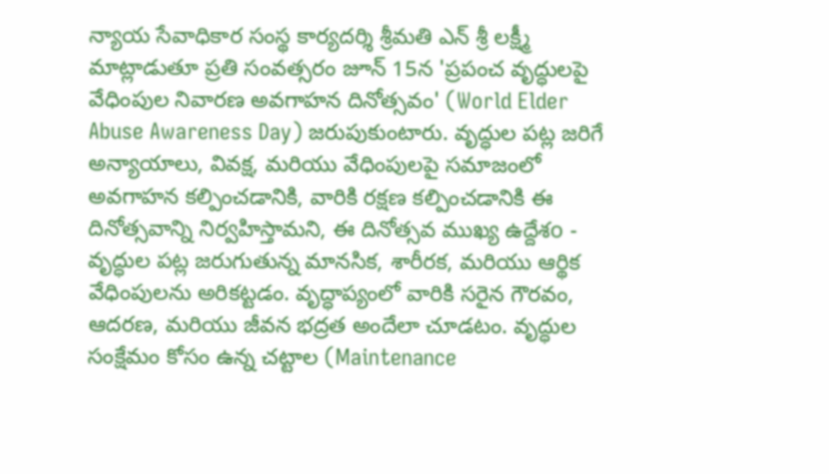న్యాయ సేవాధికార సంస్థ కార్యదర్శి శ్రీమతి ఎన్ శ్రీ లక్ష్మీ మాట్లాడుతూ ప్రతి సంవత్సరం జూన్ 15న 'ప్రపంచ వృద్ధులపై వేధింపుల నివారణ అవగాహన దినోత్సవం' (World Elder Abuse Awareness Day) జరుపుకుంటారు. వృద్ధుల పట్ల జరిగే అన్యాయాలు, వివక్ష, మరియు వేధింపులపై సమాజంలో అవగాహన కల్పించడానికి, వారికి రక్షణ కల్పించడానికి ఈ దినోత్సవాన్ని నిర్వహిస్తామని, ఈ దినోత్సవ ముఖ్య ఉద్దేశo - వృద్ధుల పట్ల జరుగుతున్న మానసిక, శారీరక, మరియు ఆర్థిక వేధింపులను అరికట్టడం. వృద్ధాప్యంలో వారికి సరైన గౌరవం, ఆదరణ, మరియు జీవన భద్రత అందేలా చూడటం. వృద్ధుల సంక్షేమం కోసం ఉన్న చట్టాల (Maintenance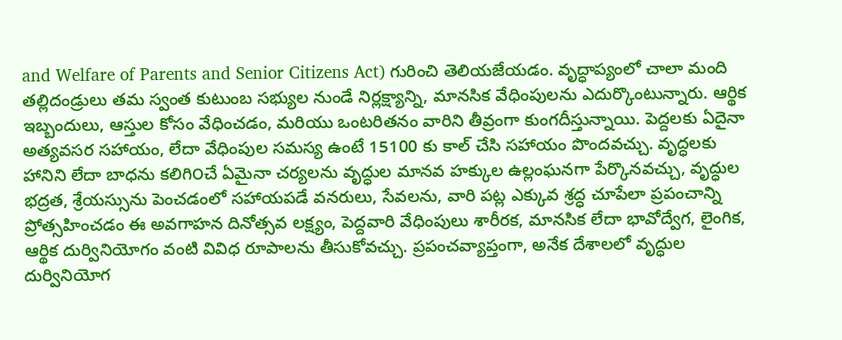and Welfare of Parents and Senior Citizens Act) గురించి తెలియజేయడం. వృద్ధాప్యంలో చాలా మంది తల్లిదండ్రులు తమ స్వంత కుటుంబ సభ్యుల నుండే నిర్లక్ష్యాన్ని, మానసిక వేధింపులను ఎదుర్కొంటున్నారు. ఆర్థిక ఇబ్బందులు, ఆస్తుల కోసం వేధించడం, మరియు ఒంటరితనం వారిని తీవ్రంగా కుంగదీస్తున్నాయి. పెద్దలకు ఏదైనా అత్యవసర సహాయం, లేదా వేధింపుల సమస్య ఉంటే 15100 కు కాల్ చేసి సహాయం పొందవచ్చు. వృద్ధలకు హానిని లేదా బాధను కలిగి౦చే ఏమైనా చర్యలను వృద్ధుల మానవ హక్కుల ఉల్లంఘనగా పేర్కొనవచ్చు, వృద్ధుల భద్రత, శ్రేయస్సును పెంచడంలో సహాయపడే వనరులు, సేవలను, వారి పట్ల ఎక్కువ శ్రద్ధ చూపేలా ప్రపంచాన్ని ప్రోత్సహించడం ఈ అవగాహన దినోత్సవ లక్ష్యం, పెద్దవారి వేధింపులు శారీరక, మానసిక లేదా భావోద్వేగ, లైంగిక, ఆర్థిక దుర్వినియోగం వంటి వివిధ రూపాలను తీసుకోవచ్చు. ప్రపంచవ్యాప్తంగా, అనేక దేశాలలో వృద్ధుల దుర్వినియోగ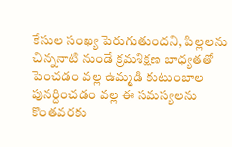కేసుల సంఖ్య పెరుగుతుందని, పిల్లలను చిన్ననాటి నుండే క్రమశిక్షణ బాధ్యతతో పెంచడం వల్ల ఉమ్మడి కుటుంబాల పునర్దించడం వల్ల ఈ సమస్యలను కొంతవరకు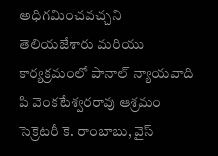అధిగమించవచ్చని తెలియజేశారు మరియు కార్యక్రమంలో పానాల్ న్యాయవాది పి వెంకటేశ్వరరావు ఆశ్రమం సెక్రెటరీ కె. రాంబాబు, వైస్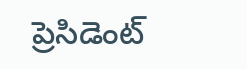ప్రెసిడెంట్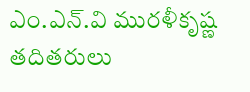ఎం.ఎన్.వి మురళీకృష్ణ తదితరులు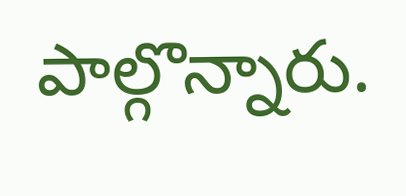పాల్గొన్నారు.